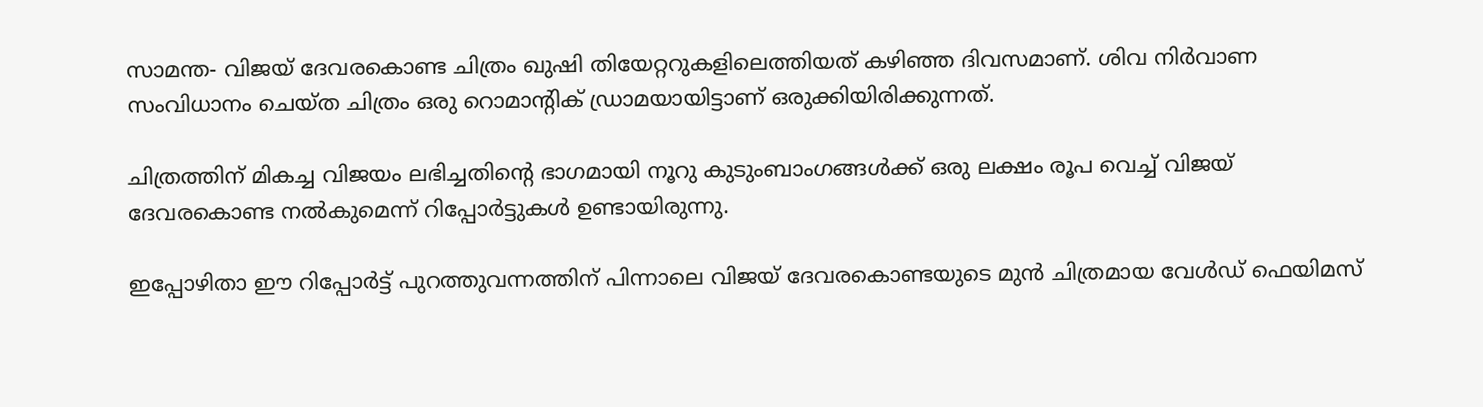സാമന്ത- വിജയ് ദേവരകൊണ്ട ചിത്രം ഖുഷി തിയേറ്ററുകളിലെത്തിയത് കഴിഞ്ഞ ദിവസമാണ്. ശിവ നിര്‍വാണ സംവിധാനം ചെയ്ത ചിത്രം ഒരു റൊമാന്റിക് ഡ്രാമയായിട്ടാണ് ഒരുക്കിയിരിക്കുന്നത്.

ചിത്രത്തിന് മികച്ച വിജയം ലഭിച്ചതിന്റെ ഭാഗമായി നൂറു കുടുംബാംഗങ്ങള്‍ക്ക് ഒരു ലക്ഷം രൂപ വെച്ച് വിജയ് ദേവരകൊണ്ട നല്‍കുമെന്ന് റിപ്പോര്‍ട്ടുകള്‍ ഉണ്ടായിരുന്നു.

ഇപ്പോഴിതാ ഈ റിപ്പോര്‍ട്ട് പുറത്തുവന്നത്തിന് പിന്നാലെ വിജയ് ദേവരകൊണ്ടയുടെ മുന്‍ ചിത്രമായ വേള്‍ഡ് ഫെയിമസ്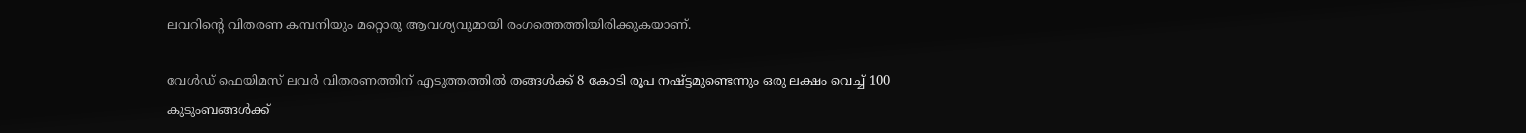ലവറിന്റെ വിതരണ കമ്പനിയും മറ്റൊരു ആവശ്യവുമായി രംഗത്തെത്തിയിരിക്കുകയാണ്.

വേള്‍ഡ് ഫെയിമസ് ലവര്‍ വിതരണത്തിന് എടുത്തത്തില്‍ തങ്ങള്‍ക്ക് 8 കോടി രൂപ നഷ്ട്ടമുണ്ടെന്നും ഒരു ലക്ഷം വെച്ച് 100 കുടുംബങ്ങള്‍ക്ക്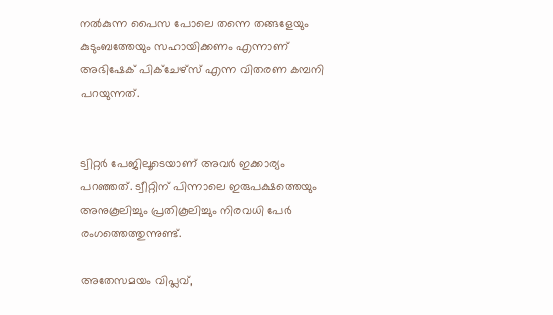നല്‍കുന്ന പൈസ പോലെ തന്നെ തങ്ങളേയും കുടുംബത്തേയും സഹായിക്കണം എന്നാണ് അഭിഷേക് പിക്ചേഴ്സ് എന്ന വിതരണ കമ്പനി പറയുന്നത്.


ട്വിറ്റര്‍ പേജിലൂടെയാണ് അവര്‍ ഇക്കാര്യം പറഞ്ഞത്. ട്വീറ്റിന് പിന്നാലെ ഇരുപക്ഷത്തെയും അനുകൂലിച്ചും പ്രതികൂലിച്ചും നിരവധി പേര്‍ രംഗത്തെത്തുന്നുണ്ട്.

അതേസമയം വിപ്ലവ്,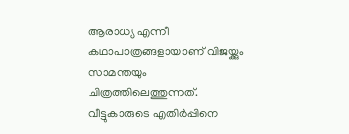ആരാധ്യ എന്നീ കഥാപാത്രങ്ങളായാണ് വിജയ്ക്കും സാമന്തയും ചിത്രത്തിലെത്തുന്നത്. വീട്ടുകാരുടെ എതിര്‍പ്പിനെ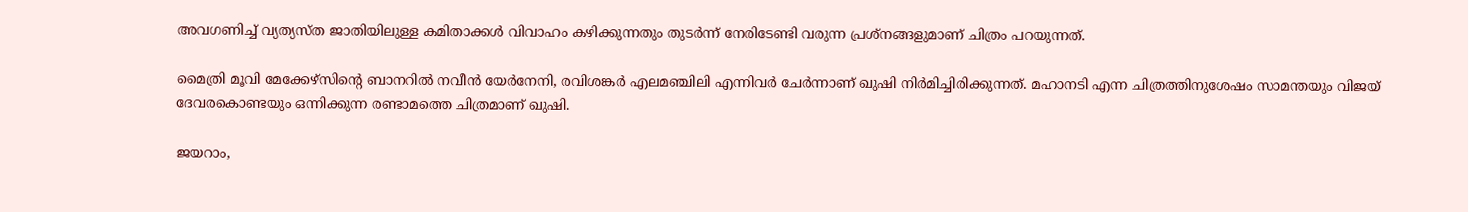അവഗണിച്ച് വ്യത്യസ്ത ജാതിയിലുള്ള കമിതാക്കള്‍ വിവാഹം കഴിക്കുന്നതും തുടര്‍ന്ന് നേരിടേണ്ടി വരുന്ന പ്രശ്‌നങ്ങളുമാണ് ചിത്രം പറയുന്നത്.

മൈത്രി മൂവി മേക്കേഴ്‌സിന്റെ ബാനറില്‍ നവീന്‍ യേര്‍നേനി, രവിശങ്കര്‍ എലമഞ്ചിലി എന്നിവര്‍ ചേര്‍ന്നാണ് ഖുഷി നിര്‍മിച്ചിരിക്കുന്നത്. മഹാനടി എന്ന ചിത്രത്തിനുശേഷം സാമന്തയും വിജയ് ദേവരകൊണ്ടയും ഒന്നിക്കുന്ന രണ്ടാമത്തെ ചിത്രമാണ് ഖുഷി.

ജയറാം,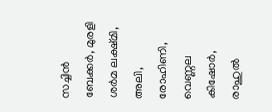സച്ചിന്‍ ബേക്കര്‍, മുരളി ശര്‍മ ലക്ഷ്മി, അലി, രോഹിണി, വെണ്ണല കിഷോര്‍, രാഹുല്‍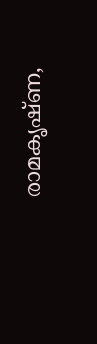രാമകൃഷ്ണ,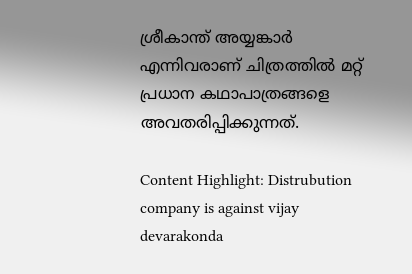ശ്രീകാന്ത് അയ്യങ്കാര്‍ എന്നിവരാണ് ചിത്രത്തില്‍ മറ്റ് പ്രധാന കഥാപാത്രങ്ങളെ അവതരിപ്പിക്കുന്നത്.

Content Highlight: Distrubution company is against vijay devarakonda